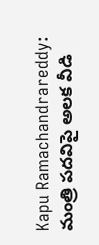Kapu Ramachandrareddy: మంత్రి పదవిపై అలక వీడి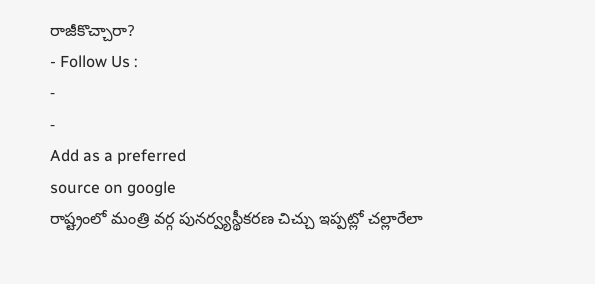రాజీకొచ్చారా?
- Follow Us :
-
-
Add as a preferred
source on google
రాష్ట్రంలో మంత్రి వర్గ పునర్వ్యస్థీకరణ చిచ్చు ఇప్పట్లో చల్లారేలా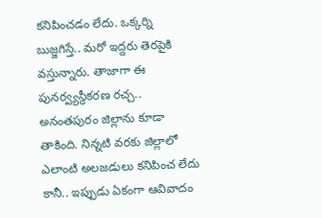కనిపించడం లేదు. ఒక్కర్ని బుజ్జగిస్తే.. మరో ఇద్దరు తెరపైకి వస్తున్నారు. తాజాగా ఈ పునర్వ్యస్థీకరణ రచ్చ.. అనంతపురం జిల్లాను కూడా తాకింది. నిన్నటి వరకు జిల్లాలో ఎలాంటి అలజడులు కనిపించ లేదు కానీ.. ఇప్పుడు ఏకంగా ఆవివాదం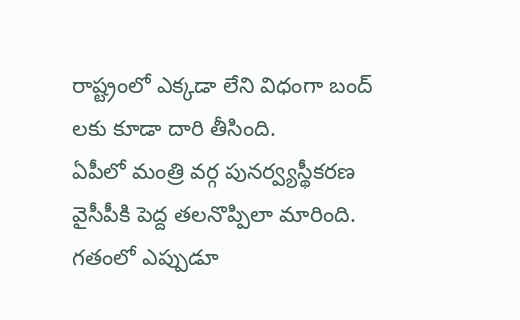రాష్ట్రంలో ఎక్కడా లేని విధంగా బంద్ లకు కూడా దారి తీసింది.
ఏపీలో మంత్రి వర్గ పునర్వ్యస్థీకరణ వైసీపీకి పెద్ద తలనొప్పిలా మారింది. గతంలో ఎప్పుడూ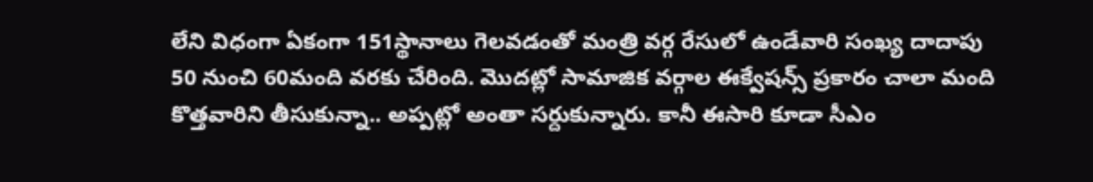లేని విధంగా ఏకంగా 151స్థానాలు గెలవడంతో మంత్రి వర్గ రేసులో ఉండేవారి సంఖ్య దాదాపు 50 నుంచి 60మంది వరకు చేరింది. మొదట్లో సామాజిక వర్గాల ఈక్వేషన్స్ ప్రకారం చాలా మంది కొత్తవారిని తీసుకున్నా.. అప్పట్లో అంతా సర్దుకున్నారు. కానీ ఈసారి కూడా సీఎం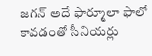జగన్ అదే ఫార్మూలా ఫాలో కావడంతో సీనియర్లు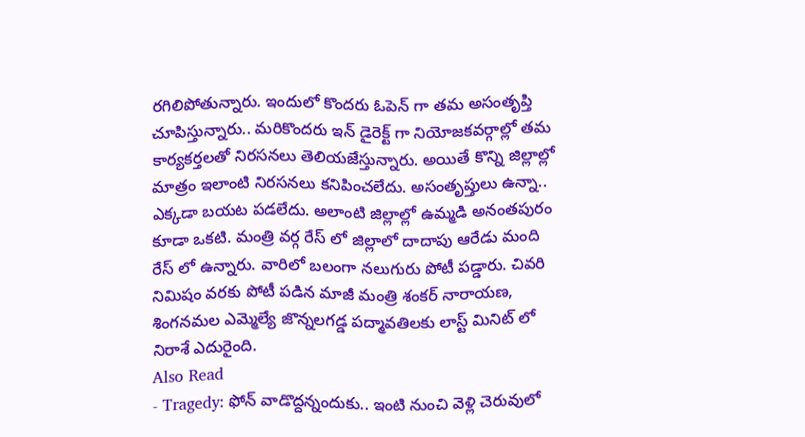రగిలిపోతున్నారు. ఇందులో కొందరు ఓపెన్ గా తమ అసంతృప్తి చూపిస్తున్నారు.. మరికొందరు ఇన్ డైరెక్ట్ గా నియోజకవర్గాల్లో తమ కార్యకర్తలతో నిరసనలు తెలియజేస్తున్నారు. అయితే కొన్ని జిల్లాల్లో మాత్రం ఇలాంటి నిరసనలు కనిపించలేదు. అసంతృప్తులు ఉన్నా.. ఎక్కడా బయట పడలేదు. అలాంటి జిల్లాల్లో ఉమ్మడి అనంతపురం కూడా ఒకటి. మంత్రి వర్గ రేస్ లో జిల్లాలో దాదాపు ఆరేడు మంది రేస్ లో ఉన్నారు. వారిలో బలంగా నలుగురు పోటీ పడ్డారు. చివరి నిమిషం వరకు పోటీ పడిన మాజీ మంత్రి శంకర్ నారాయణ, శింగనమల ఎమ్మెల్యే జొన్నలగడ్డ పద్మావతిలకు లాస్ట్ మినిట్ లో నిరాశే ఎదురైంది.
Also Read
- Tragedy: ఫోన్ వాడొద్దన్నందుకు.. ఇంటి నుంచి వెళ్లి చెరువులో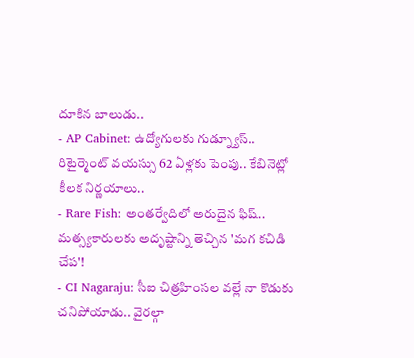దూకిన బాలుడు..
- AP Cabinet: ఉద్యోగులకు గుడ్న్యూస్.. రిటైర్మెంట్ వయస్సు 62 ఏళ్లకు పెంపు.. కేబినెట్లో కీలక నిర్ణయాలు..
- Rare Fish: అంతర్వేదిలో అరుదైన ఫిష్.. మత్స్యకారులకు అదృష్టాన్ని తెచ్చిన 'మగ కచిడి చేప'!
- CI Nagaraju: సీఐ చిత్రహింసల వల్లే నా కొడుకు చనిపోయాడు.. వైరల్గా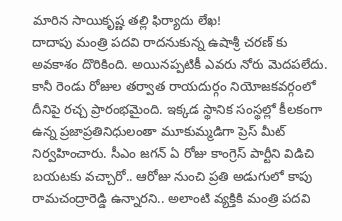మారిన సాయికృష్ణ తల్లి ఫిర్యాదు లేఖ!
దాదాపు మంత్రి పదవి రాదనుకున్న ఉషాశ్రీ చరణ్ కు అవకాశం దొరికింది. అయినప్పటికీ ఎవరు నోరు మెదపలేదు. కానీ రెండు రోజుల తర్వాత రాయదుర్గం నియోజకవర్గంలో దీనిపై రచ్చ ప్రారంభమైంది. ఇక్కడ స్థానిక సంస్థల్లో కీలకంగా ఉన్న ప్రజాప్రతినిధులంతా మూకుమ్మడిగా ప్రెస్ మీట్ నిర్వహించారు. సీఎం జగన్ ఏ రోజు కాంగ్రెస్ పార్టీని విడిచి బయటకు వచ్చారో.. ఆరోజు నుంచి ప్రతి అడుగులో కాపు రామచంద్రారెడ్డి ఉన్నారని.. అలాంటి వ్యక్తికి మంత్రి పదవి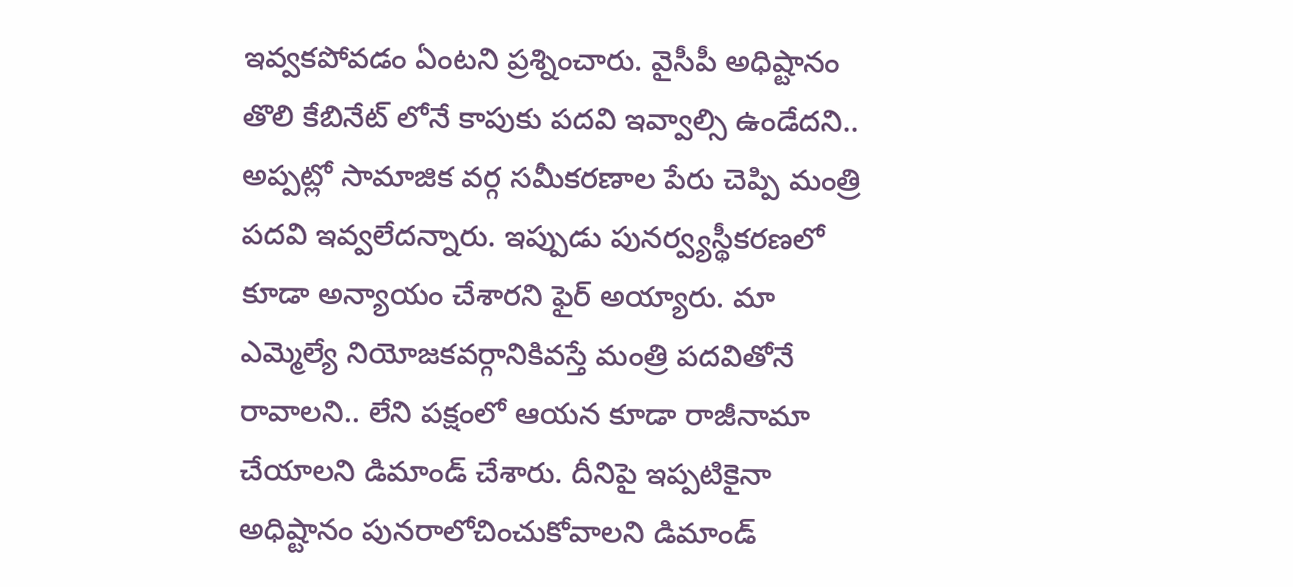ఇవ్వకపోవడం ఏంటని ప్రశ్నించారు. వైసీపీ అధిష్టానం తొలి కేబినేట్ లోనే కాపుకు పదవి ఇవ్వాల్సి ఉండేదని.. అప్పట్లో సామాజిక వర్గ సమీకరణాల పేరు చెప్పి మంత్రి పదవి ఇవ్వలేదన్నారు. ఇప్పుడు పునర్వ్యస్థీకరణలో కూడా అన్యాయం చేశారని ఫైర్ అయ్యారు. మా ఎమ్మెల్యే నియోజకవర్గానికివస్తే మంత్రి పదవితోనే రావాలని.. లేని పక్షంలో ఆయన కూడా రాజీనామా చేయాలని డిమాండ్ చేశారు. దీనిపై ఇప్పటికైనా అధిష్టానం పునరాలోచించుకోవాలని డిమాండ్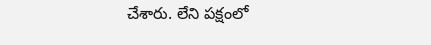చేశారు. లేని పక్షంలో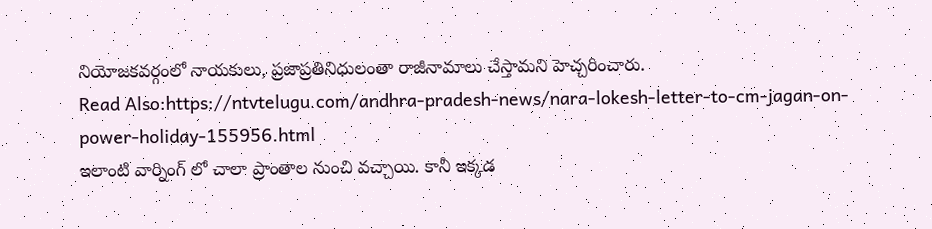నియోజకవర్గంలో నాయకులు, ప్రజాప్రతినిధులంతా రాజీనామాలు చేస్తామని హెచ్చరించారు.
Read Also:https://ntvtelugu.com/andhra-pradesh-news/nara-lokesh-letter-to-cm-jagan-on-power-holiday-155956.html
ఇలాంటి వార్నింగ్ లో చాలా ప్రాంతాల నుంచి వచ్చాయి. కానీ ఇక్కడ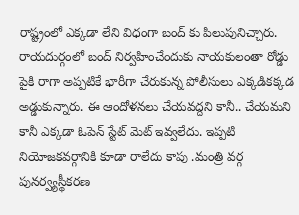రాష్ట్రంలో ఎక్కడా లేని విధంగా బంద్ కు పిలుపునిచ్చారు. రాయదుర్గంలో బంద్ నిర్వహించేందుకు నాయకులంతా రోడ్డు పైకి రాగా అప్పటికే భారీగా చేరుకున్న పోలీసులు ఎక్కడికక్కడ అడ్డుకున్నారు. ఈ ఆందోళనలు చేయవద్దని కానీ.. చేయమని కానీ ఎక్కడా ఓపెన్ స్టేట్ మెట్ ఇవ్వలేదు. ఇప్పటి నియోజకవర్గానికి కూడా రాలేదు కాపు .మంత్రి వర్గ పునర్వ్యస్థీకరణ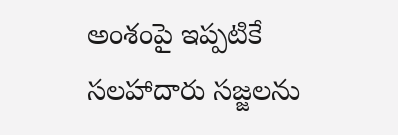అంశంపై ఇప్పటికే సలహాదారు సజ్జలను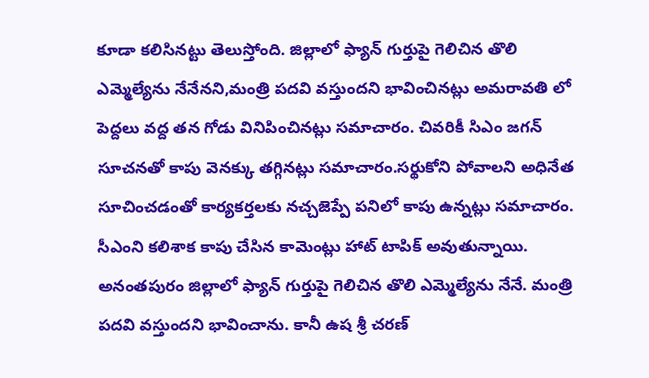కూడా కలిసినట్టు తెలుస్తోంది. జిల్లాలో ఫ్యాన్ గుర్తుపై గెలిచిన తొలి ఎమ్మెల్యేను నేనేనని,మంత్రి పదవి వస్తుందని భావించినట్లు అమరావతి లో పెద్దలు వద్ద తన గోడు వినిపించినట్లు సమాచారం. చివరికీ సిఎం జగన్ సూచనతో కాపు వెనక్కు తగ్గినట్లు సమాచారం.సర్థుకోని పోవాలని అధినేత సూచించడంతో కార్యకర్తలకు నచ్చజెప్పే పనిలో కాపు ఉన్నట్లు సమాచారం.
సీఎంని కలిశాక కాపు చేసిన కామెంట్లు హాట్ టాపిక్ అవుతున్నాయి. అనంతపురం జిల్లాలో ఫ్యాన్ గుర్తుపై గెలిచిన తొలి ఎమ్మెల్యేను నేనే. మంత్రి పదవి వస్తుందని భావించాను. కానీ ఉష శ్రీ చరణ్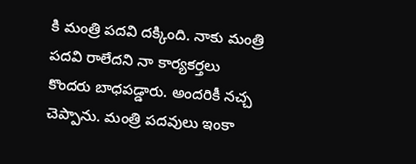కి మంత్రి పదవి దక్కింది. నాకు మంత్రి పదవి రాలేదని నా కార్యకర్తలు కొందరు బాధపడ్డారు. అందరికీ నచ్చ చెప్పాను. మంత్రి పదవులు ఇంకా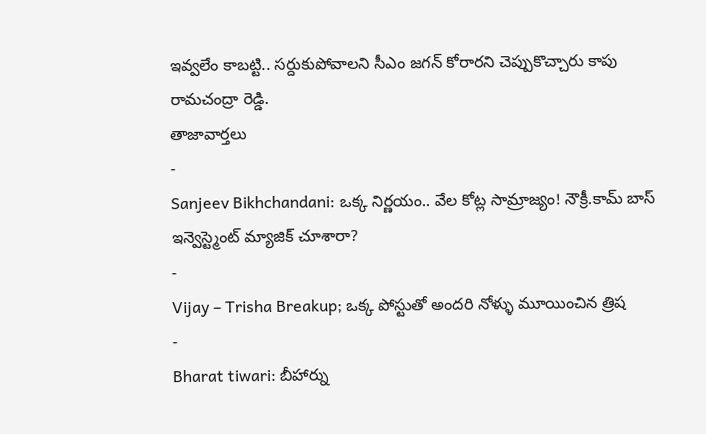ఇవ్వలేం కాబట్టి.. సర్దుకుపోవాలని సీఎం జగన్ కోరారని చెప్పుకొచ్చారు కాపు రామచంద్రా రెడ్డి.
తాజావార్తలు
-
Sanjeev Bikhchandani: ఒక్క నిర్ణయం.. వేల కోట్ల సామ్రాజ్యం! నౌక్రీ.కామ్ బాస్ ఇన్వెస్ట్మెంట్ మ్యాజిక్ చూశారా?
-
Vijay – Trisha Breakup; ఒక్క పోస్టుతో అందరి నోళ్ళు మూయించిన త్రిష
-
Bharat tiwari: బీహార్ను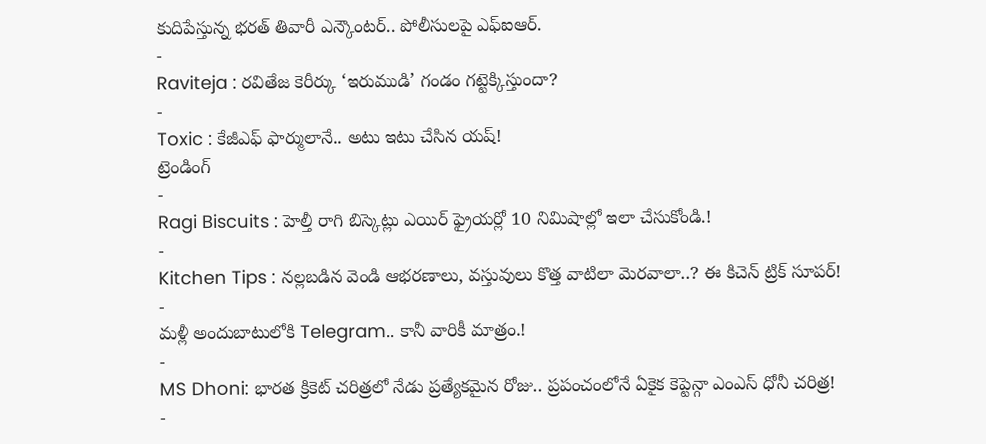కుదిపేస్తున్న భరత్ తివారీ ఎన్కౌంటర్.. పోలీసులపై ఎఫ్ఐఆర్.
-
Raviteja : రవితేజ కెరీర్కు ‘ఇరుముడి’ గండం గట్టెక్కిస్తుందా?
-
Toxic : కేజీఎఫ్ ఫార్ములానే.. అటు ఇటు చేసిన యష్!
ట్రెండింగ్
-
Ragi Biscuits : హెల్తీ రాగి బిస్కెట్లు ఎయిర్ ఫ్రైయర్లో 10 నిమిషాల్లో ఇలా చేసుకోండి.!
-
Kitchen Tips : నల్లబడిన వెండి ఆభరణాలు, వస్తువులు కొత్త వాటిలా మెరవాలా..? ఈ కిచెన్ ట్రిక్ సూపర్!
-
మళ్లీ అందుబాటులోకి Telegram.. కానీ వారికీ మాత్రం.!
-
MS Dhoni: భారత క్రికెట్ చరిత్రలో నేడు ప్రత్యేకమైన రోజు.. ప్రపంచంలోనే ఏకైక కెప్టెన్గా ఎంఎస్ ధోనీ చరిత్ర!
-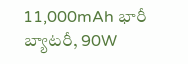11,000mAh భారీ బ్యాటరీ, 90W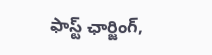ఫాస్ట్ ఛార్జింగ్,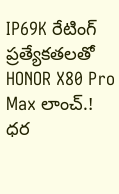IP69K రేటింగ్ ప్రత్యేకతలతో HONOR X80 Pro Max లాంచ్.! ధర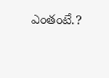ఎంతంటే.?